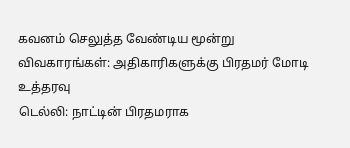கவனம் செலுத்த வேண்டிய மூன்று விவகாரங்கள்: அதிகாரிகளுக்கு பிரதமர் மோடி உத்தரவு
டெல்லி: நாட்டின் பிரதமராக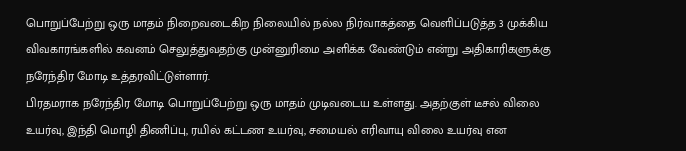பொறுப்பேற்று ஒரு மாதம் நிறைவடைகிற நிலையில் நல்ல நிர்வாகத்தை வெளிப்படுத்த 3 முக்கிய விவகாரங்களில் கவனம் செலுத்துவதற்கு முன்னுரிமை அளிக்க வேண்டும் என்று அதிகாரிகளுக்கு நரேந்திர மோடி உத்தரவிட்டுள்ளார்.
பிரதமராக நரேந்திர மோடி பொறுப்பேற்று ஒரு மாதம் முடிவடைய உள்ளது. அதற்குள் டீசல் விலை உயர்வு, இந்தி மொழி திணிப்பு, ரயில் கட்டண உயர்வு, சமையல் எரிவாயு விலை உயர்வு என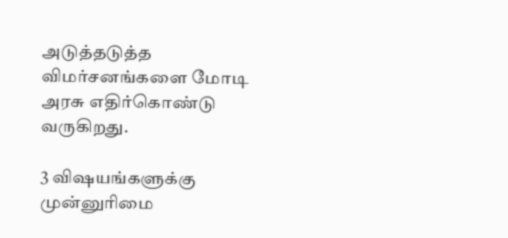அடுத்தடுத்த விமர்சனங்களை மோடி அரசு எதிர்கொண்டு வருகிறது.

3 விஷயங்களுக்கு முன்னுரிமை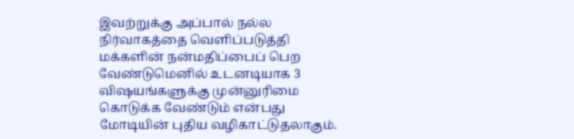இவற்றுக்கு அப்பால் நல்ல நிர்வாகத்தை வெளிப்படுத்தி மக்களின் நன்மதிப்பைப் பெற வேண்டுமெனில் உடனடியாக 3 விஷயங்களுக்கு முன்னுரிமை கொடுக்க வேண்டும் என்பது மோடியின் புதிய வழிகாட்டுதலாகும்.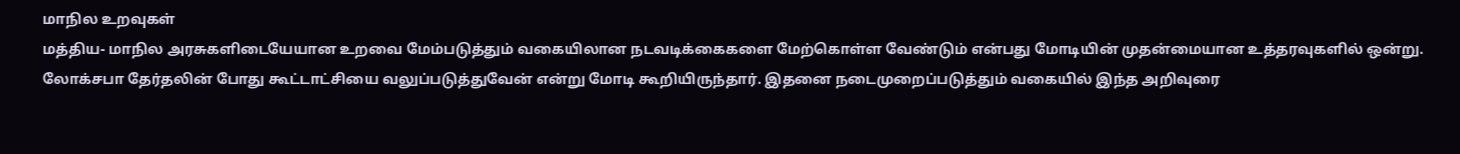மாநில உறவுகள்
மத்திய- மாநில அரசுகளிடையேயான உறவை மேம்படுத்தும் வகையிலான நடவடிக்கைகளை மேற்கொள்ள வேண்டும் என்பது மோடியின் முதன்மையான உத்தரவுகளில் ஒன்று. லோக்சபா தேர்தலின் போது கூட்டாட்சியை வலுப்படுத்துவேன் என்று மோடி கூறியிருந்தார். இதனை நடைமுறைப்படுத்தும் வகையில் இந்த அறிவுரை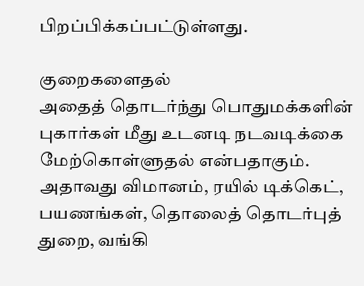பிறப்பிக்கப்பட்டுள்ளது.

குறைகளைதல்
அதைத் தொடர்ந்து பொதுமக்களின் புகார்கள் மீது உடனடி நடவடிக்கை மேற்கொள்ளுதல் என்பதாகும். அதாவது விமானம், ரயில் டிக்கெட், பயணங்கள், தொலைத் தொடர்புத் துறை, வங்கி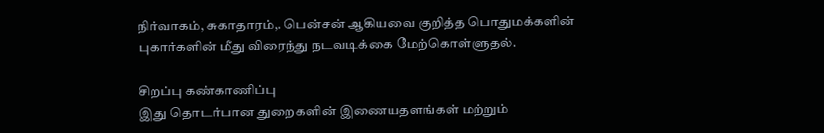நிர்வாகம், சுகாதாரம்,. பென்சன் ஆகியவை குறித்த பொதுமக்களின் புகார்களின் மீது விரைந்து நடவடிக்கை மேற்கொள்ளுதல்.

சிறப்பு கண்காணிப்பு
இது தொடர்பான துறைகளின் இணையதளங்கள் மற்றும்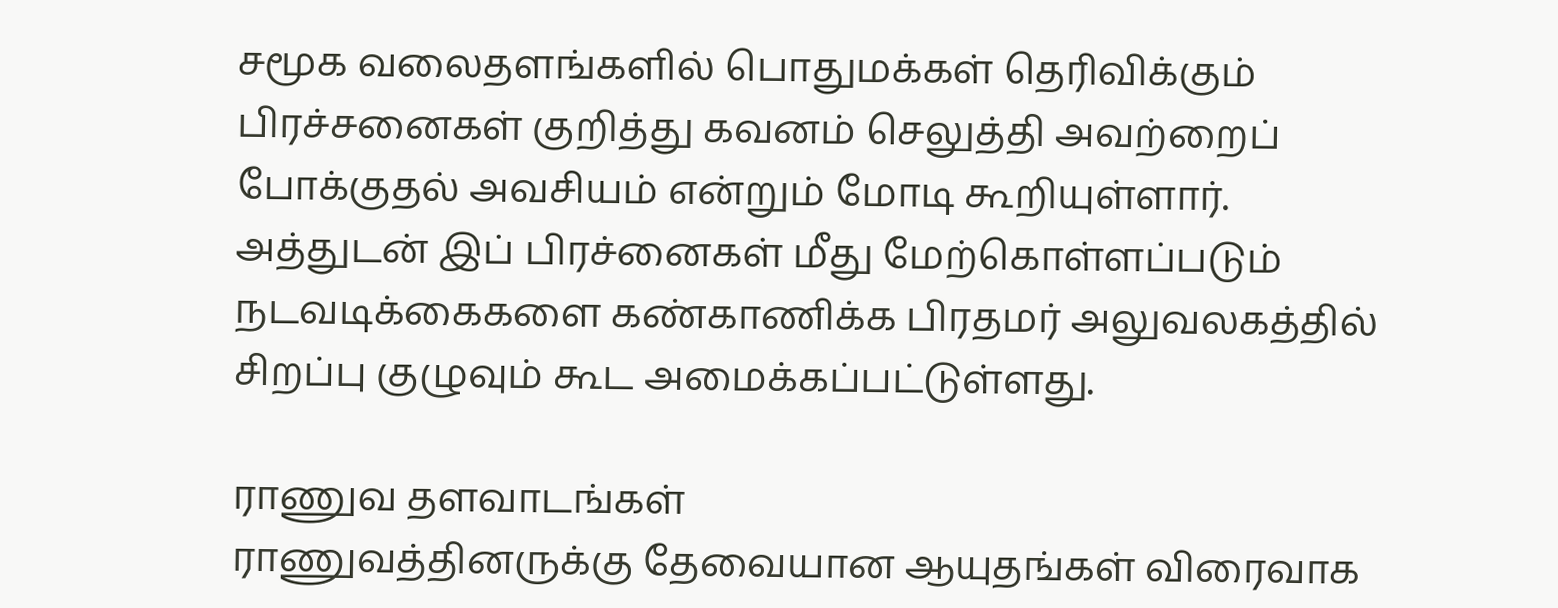சமூக வலைதளங்களில் பொதுமக்கள் தெரிவிக்கும் பிரச்சனைகள் குறித்து கவனம் செலுத்தி அவற்றைப் போக்குதல் அவசியம் என்றும் மோடி கூறியுள்ளார். அத்துடன் இப் பிரச்னைகள் மீது மேற்கொள்ளப்படும் நடவடிக்கைகளை கண்காணிக்க பிரதமர் அலுவலகத்தில் சிறப்பு குழுவும் கூட அமைக்கப்பட்டுள்ளது.

ராணுவ தளவாடங்கள்
ராணுவத்தினருக்கு தேவையான ஆயுதங்கள் விரைவாக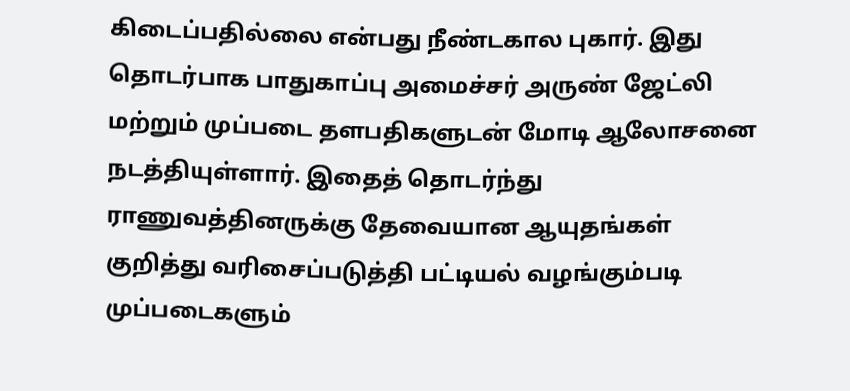கிடைப்பதில்லை என்பது நீண்டகால புகார். இது தொடர்பாக பாதுகாப்பு அமைச்சர் அருண் ஜேட்லி மற்றும் முப்படை தளபதிகளுடன் மோடி ஆலோசனை நடத்தியுள்ளார். இதைத் தொடர்ந்து ராணுவத்தினருக்கு தேவையான ஆயுதங்கள் குறித்து வரிசைப்படுத்தி பட்டியல் வழங்கும்படி முப்படைகளும்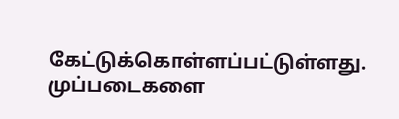கேட்டுக்கொள்ளப்பட்டுள்ளது. முப்படைகளை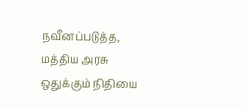நவீனப்படுத்த, மத்திய அரசு ஒதுக்கும் நிதியை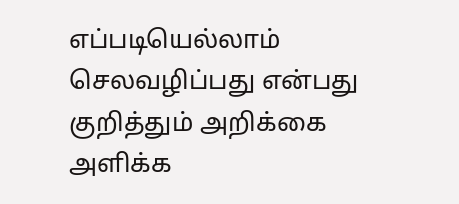எப்படியெல்லாம் செலவழிப்பது என்பது குறித்தும் அறிக்கை அளிக்க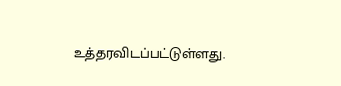உத்தரவிடப்பட்டுள்ளது.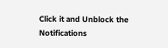Click it and Unblock the Notifications